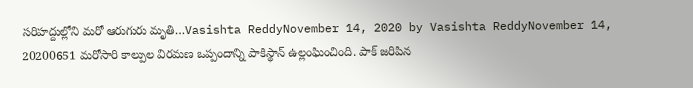సరిహద్దుల్లోని మరో ఆరుగురు మృతి…Vasishta ReddyNovember 14, 2020 by Vasishta ReddyNovember 14, 20200651 మరోసారి కాల్పుల విరమణ ఒప్పందాన్ని పాకిస్థాన్ ఉల్లంఘించింది. పాక్ జరిపిన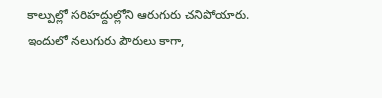కాల్పుల్లో సరిహద్దుల్లోని ఆరుగురు చనిపోయారు. ఇందులో నలుగురు పౌరులు కాగా,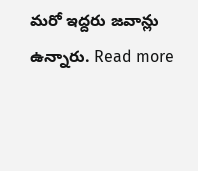మరో ఇద్దరు జవాన్లు ఉన్నారు. Read more